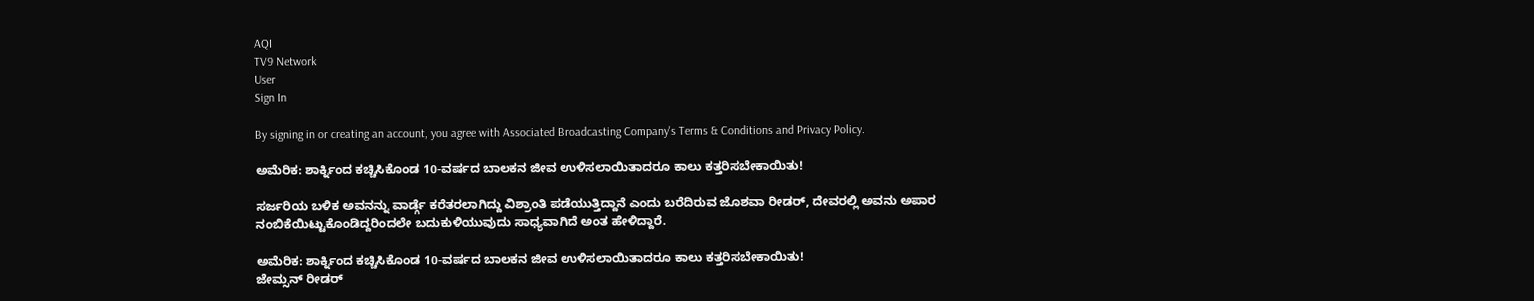AQI
TV9 Network
User
Sign In

By signing in or creating an account, you agree with Associated Broadcasting Company's Terms & Conditions and Privacy Policy.

ಅಮೆರಿಕ: ಶಾರ್ಕ್ನಿಂದ ಕಚ್ಚಿಸಿಕೊಂಡ 10-ವರ್ಷದ ಬಾಲಕನ ಜೀವ ಉಳಿಸಲಾಯಿತಾದರೂ ಕಾಲು ಕತ್ತರಿಸಬೇಕಾಯಿತು!

ಸರ್ಜರಿಯ ಬಳಿಕ ಅವನನ್ನು ವಾರ್ಡ್ಗೆ ಕರೆತರಲಾಗಿದ್ದು ವಿಶ್ರಾಂತಿ ಪಡೆಯುತ್ತಿದ್ದಾನೆ ಎಂದು ಬರೆದಿರುವ ಜೊಶವಾ ರೀಡರ್, ದೇವರಲ್ಲಿ ಅವನು ಅಪಾರ ನಂಬಿಕೆಯಿಟ್ಟುಕೊಂಡಿದ್ದರಿಂದಲೇ ಬದುಕುಳಿಯುವುದು ಸಾಧ್ಯವಾಗಿದೆ ಅಂತ ಹೇಳಿದ್ದಾರೆ.

ಅಮೆರಿಕ: ಶಾರ್ಕ್ನಿಂದ ಕಚ್ಚಿಸಿಕೊಂಡ 10-ವರ್ಷದ ಬಾಲಕನ ಜೀವ ಉಳಿಸಲಾಯಿತಾದರೂ ಕಾಲು ಕತ್ತರಿಸಬೇಕಾಯಿತು!
ಜೇಮ್ಸನ್ ರೀಡರ್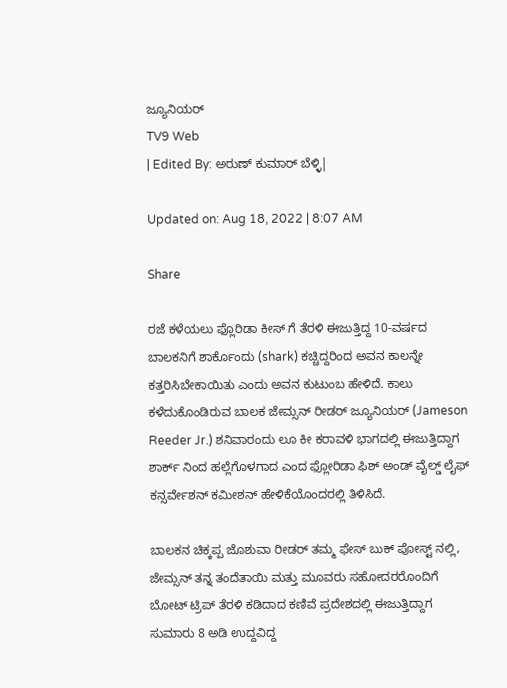ಜ್ಯೂನಿಯರ್
TV9 Web
| Edited By: ಅರುಣ್ ಕುಮಾರ್ ಬೆಳ್ಳಿ|

Updated on: Aug 18, 2022 | 8:07 AM

Share

ರಜೆ ಕಳೆಯಲು ಫ್ಲೊರಿಡಾ ಕೀಸ್ ಗೆ ತೆರಳಿ ಈಜುತ್ತಿದ್ದ 10-ವರ್ಷದ ಬಾಲಕನಿಗೆ ಶಾರ್ಕೊಂದು (shark) ಕಚ್ಚಿದ್ದರಿಂದ ಅವನ ಕಾಲನ್ನೇ ಕತ್ತರಿಸಿಬೇಕಾಯಿತು ಎಂದು ಅವನ ಕುಟುಂಬ ಹೇಳಿದೆ. ಕಾಲು ಕಳೆದುಕೊಂಡಿರುವ ಬಾಲಕ ಜೇಮ್ಸನ್ ರೀಡರ್ ಜ್ಯೂನಿಯರ್ (Jameson Reeder Jr.) ಶನಿವಾರಂದು ಲೂ ಕೀ ಕರಾವಳಿ ಭಾಗದಲ್ಲಿ ಈಜುತ್ತಿದ್ದಾಗ ಶಾರ್ಕ್ ನಿಂದ ಹಲ್ಲೆಗೊಳಗಾದ ಎಂದ ಫ್ಲೋರಿಡಾ ಫಿಶ್ ಅಂಡ್ ವೈಲ್ಡ್ ಲೈಫ್ ಕನ್ಸರ್ವೇಶನ್ ಕಮೀಶನ್ ಹೇಳಿಕೆಯೊಂದರಲ್ಲಿ ತಿಳಿಸಿದೆ.

ಬಾಲಕನ ಚಿಕ್ಕಪ್ಪ ಜೊಶುವಾ ರೀಡರ್ ತಮ್ಮ ಫೇಸ್ ಬುಕ್ ಪೋಸ್ಟ್ ನಲ್ಲಿ, ಜೇಮ್ಸನ್ ತನ್ನ ತಂದೆತಾಯಿ ಮತ್ತು ಮೂವರು ಸಹೋದರರೊಂದಿಗೆ ಬೋಟ್ ಟ್ರಿಪ್ ತೆರಳಿ ಕಡಿದಾದ ಕಣಿವೆ ಪ್ರದೇಶದಲ್ಲಿ ಈಜುತ್ತಿದ್ದಾಗ ಸುಮಾರು 8 ಅಡಿ ಉದ್ದವಿದ್ದ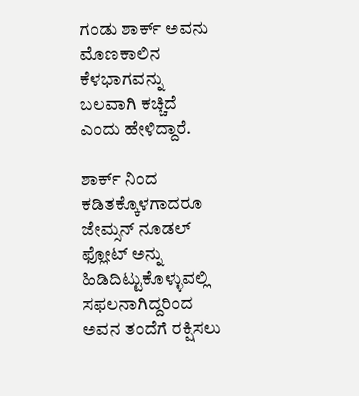ಗಂಡು ಶಾರ್ಕ್ ಅವನು ಮೊಣಕಾಲಿನ ಕೆಳಭಾಗವನ್ನು ಬಲವಾಗಿ ಕಚ್ಚಿದೆ ಎಂದು ಹೇಳಿದ್ದಾರೆ.

ಶಾರ್ಕ್ ನಿಂದ ಕಡಿತಕ್ಕೊಳಗಾದರೂ ಜೇಮ್ಸನ್ ನೂಡಲ್ ಫ್ಲೋಟ್ ಅನ್ನು ಹಿಡಿದಿಟ್ಟುಕೊಳ್ಳುವಲ್ಲಿ ಸಫಲನಾಗಿದ್ದರಿಂದ ಅವನ ತಂದೆಗೆ ರಕ್ಷಿಸಲು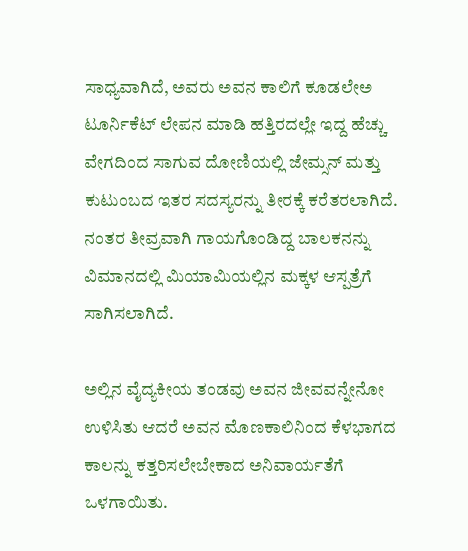ಸಾಧ್ಯವಾಗಿದೆ, ಅವರು ಅವನ ಕಾಲಿಗೆ ಕೂಡಲೇಅ ಟೂರ್ನಿಕೆಟ್ ಲೇಪನ ಮಾಡಿ ಹತ್ತಿರದಲ್ಲೇ ಇದ್ದ ಹೆಚ್ಚು ವೇಗದಿಂದ ಸಾಗುವ ದೋಣಿಯಲ್ಲಿ ಜೇಮ್ಸನ್ ಮತ್ತು ಕುಟುಂಬದ ಇತರ ಸದಸ್ಯರನ್ನು ತೀರಕ್ಕೆ ಕರೆತರಲಾಗಿದೆ. ನಂತರ ತೀವ್ರವಾಗಿ ಗಾಯಗೊಂಡಿದ್ದ ಬಾಲಕನನ್ನು ವಿಮಾನದಲ್ಲಿ ಮಿಯಾಮಿಯಲ್ಲಿನ ಮಕ್ಕಳ ಆಸ್ಪತ್ರೆಗೆ ಸಾಗಿಸಲಾಗಿದೆ.

ಅಲ್ಲಿನ ವೈದ್ಯಕೀಯ ತಂಡವು ಅವನ ಜೀವವನ್ನೇನೋ ಉಳಿಸಿತು ಆದರೆ ಅವನ ಮೊಣಕಾಲಿನಿಂದ ಕೆಳಭಾಗದ ಕಾಲನ್ನು ಕತ್ತರಿಸಲೇಬೇಕಾದ ಅನಿವಾರ್ಯತೆಗೆ ಒಳಗಾಯಿತು.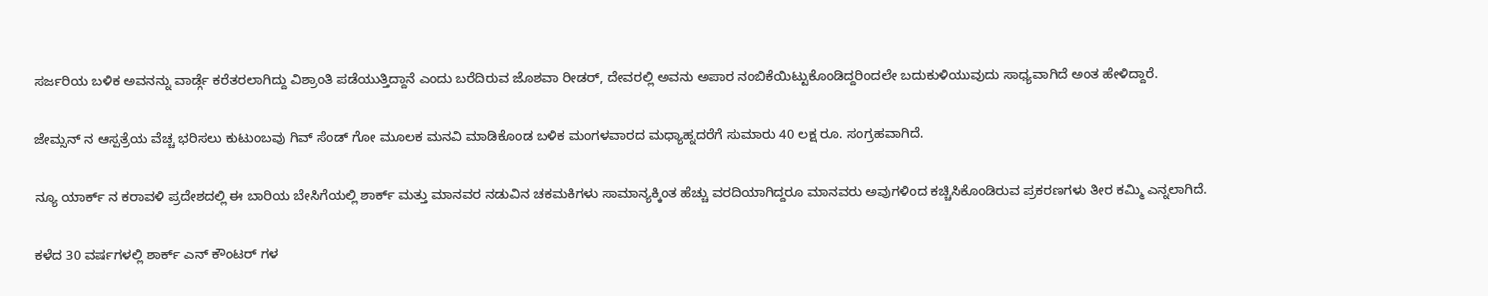ಸರ್ಜರಿಯ ಬಳಿಕ ಅವನನ್ನು ವಾರ್ಡ್ಗೆ ಕರೆತರಲಾಗಿದ್ದು ವಿಶ್ರಾಂತಿ ಪಡೆಯುತ್ತಿದ್ದಾನೆ ಎಂದು ಬರೆದಿರುವ ಜೊಶವಾ ರೀಡರ್, ದೇವರಲ್ಲಿ ಅವನು ಅಪಾರ ನಂಬಿಕೆಯಿಟ್ಟುಕೊಂಡಿದ್ದರಿಂದಲೇ ಬದುಕುಳಿಯುವುದು ಸಾಧ್ಯವಾಗಿದೆ ಅಂತ ಹೇಳಿದ್ದಾರೆ.

ಜೇಮ್ಸನ್ ನ ಆಸ್ಪತ್ರೆಯ ವೆಚ್ಚ ಭರಿಸಲು ಕುಟುಂಬವು ಗಿವ್ ಸೆಂಡ್ ಗೋ ಮೂಲಕ ಮನವಿ ಮಾಡಿಕೊಂಡ ಬಳಿಕ ಮಂಗಳವಾರದ ಮಧ್ಯಾಹ್ನದರೆಗೆ ಸುಮಾರು 40 ಲಕ್ಷ ರೂ. ಸಂಗ್ರಹವಾಗಿದೆ.

ನ್ಯೂ ಯಾರ್ಕ್ ನ ಕರಾವಳಿ ಪ್ರದೇಶದಲ್ಲಿ ಈ ಬಾರಿಯ ಬೇಸಿಗೆಯಲ್ಲಿ ಶಾರ್ಕ್ ಮತ್ತು ಮಾನವರ ನಡುವಿನ ಚಕಮಕಿಗಳು ಸಾಮಾನ್ಯಕ್ಕಿಂತ ಹೆಚ್ಚು ವರದಿಯಾಗಿದ್ದರೂ ಮಾನವರು ಅವುಗಳಿಂದ ಕಚ್ಚಿಸಿಕೊಂಡಿರುವ ಪ್ರಕರಣಗಳು ತೀರ ಕಮ್ಮಿ ಎನ್ನಲಾಗಿದೆ.

ಕಳೆದ 30 ವರ್ಷಗಳಲ್ಲಿ ಶಾರ್ಕ್ ಎನ್ ಕೌಂಟರ್ ಗಳ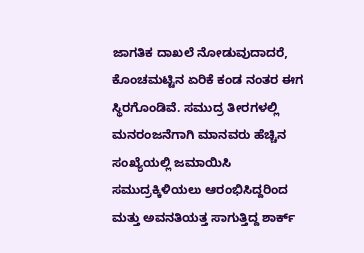ಜಾಗತಿಕ ದಾಖಲೆ ನೋಡುವುದಾದರೆ, ಕೊಂಚಮಟ್ಟಿನ ಏರಿಕೆ ಕಂಡ ನಂತರ ಈಗ ಸ್ಥಿರಗೊಂಡಿವೆ. ಸಮುದ್ರ ತೀರಗಳಲ್ಲಿ ಮನರಂಜನೆಗಾಗಿ ಮಾನವರು ಹೆಚ್ಚಿನ ಸಂಖ್ಯೆಯಲ್ಲಿ ಜಮಾಯಿಸಿ ಸಮುದ್ರಕ್ಕಿಳಿಯಲು ಆರಂಭಿಸಿದ್ದರಿಂದ ಮತ್ತು ಅವನತಿಯತ್ತ ಸಾಗುತ್ತಿದ್ದ ಶಾರ್ಕ್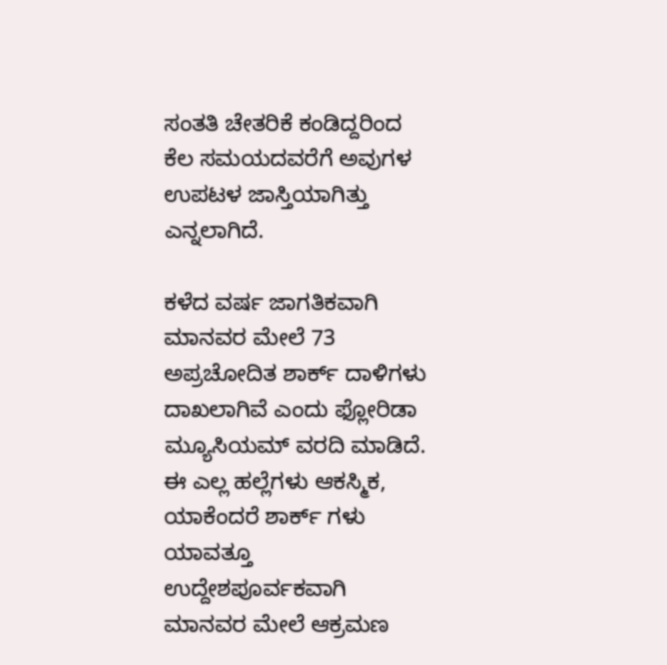ಸಂತತಿ ಚೇತರಿಕೆ ಕಂಡಿದ್ದರಿಂದ ಕೆಲ ಸಮಯದವರೆಗೆ ಅವುಗಳ ಉಪಟಳ ಜಾಸ್ತಿಯಾಗಿತ್ತು ಎನ್ನಲಾಗಿದೆ.

ಕಳೆದ ವರ್ಷ ಜಾಗತಿಕವಾಗಿ ಮಾನವರ ಮೇಲೆ 73 ಅಪ್ರಚೋದಿತ ಶಾರ್ಕ್ ದಾಳಿಗಳು ದಾಖಲಾಗಿವೆ ಎಂದು ಫ್ಲೋರಿಡಾ ಮ್ಯೂಸಿಯಮ್ ವರದಿ ಮಾಡಿದೆ. ಈ ಎಲ್ಲ ಹಲ್ಲೆಗಳು ಆಕಸ್ಮಿಕ, ಯಾಕೆಂದರೆ ಶಾರ್ಕ್ ಗಳು ಯಾವತ್ತೂ ಉದ್ದೇಶಪೂರ್ವಕವಾಗಿ ಮಾನವರ ಮೇಲೆ ಆಕ್ರಮಣ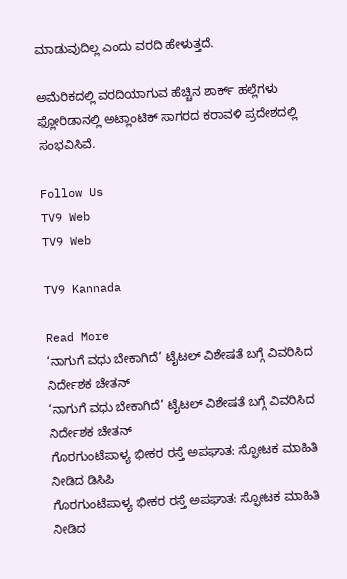ಮಾಡುವುದಿಲ್ಲ ಎಂದು ವರದಿ ಹೇಳುತ್ತದೆ.

ಅಮೆರಿಕದಲ್ಲಿ ವರದಿಯಾಗುವ ಹೆಚ್ಚಿನ ಶಾರ್ಕ್ ಹಲ್ಲೆಗಳು ಫ್ಲೋರಿಡಾನಲ್ಲಿ ಅಟ್ಲಾಂಟಿಕ್ ಸಾಗರದ ಕರಾವಳಿ ಪ್ರದೇಶದಲ್ಲಿ ಸಂಭವಿಸಿವೆ.

Follow Us
TV9 Web
TV9 Web

TV9 Kannada

Read More
‘ನಾಗುಗೆ ವಧು ಬೇಕಾಗಿದೆ’ ಟೈಟಲ್ ವಿಶೇಷತೆ ಬಗ್ಗೆ ವಿವರಿಸಿದ ನಿರ್ದೇಶಕ ಚೇತನ್
‘ನಾಗುಗೆ ವಧು ಬೇಕಾಗಿದೆ’ ಟೈಟಲ್ ವಿಶೇಷತೆ ಬಗ್ಗೆ ವಿವರಿಸಿದ ನಿರ್ದೇಶಕ ಚೇತನ್
ಗೊರಗುಂಟೆಪಾಳ್ಯ ಭೀಕರ ರಸ್ತೆ ಅಪಘಾತ: ಸ್ಫೋಟಕ ಮಾಹಿತಿ ನೀಡಿದ ಡಿಸಿಪಿ
ಗೊರಗುಂಟೆಪಾಳ್ಯ ಭೀಕರ ರಸ್ತೆ ಅಪಘಾತ: ಸ್ಫೋಟಕ ಮಾಹಿತಿ ನೀಡಿದ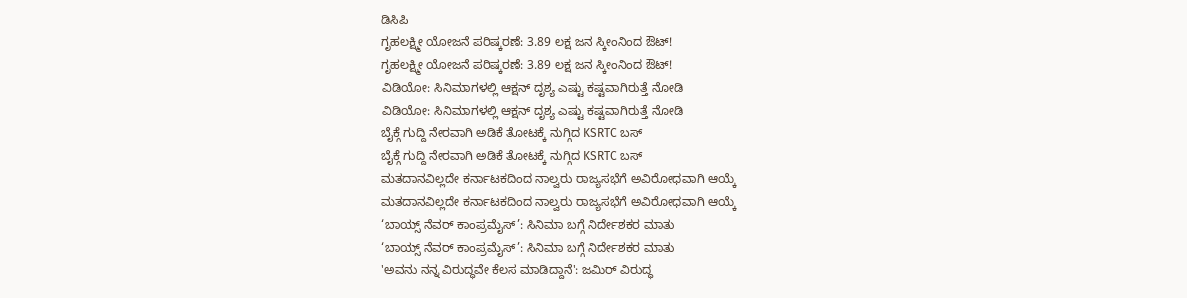ಡಿಸಿಪಿ
ಗೃಹಲಕ್ಷ್ಮೀ ಯೋಜನೆ ಪರಿಷ್ಕರಣೆ: 3.89 ಲಕ್ಷ ಜನ ಸ್ಕೀಂನಿಂದ ಔಟ್!
ಗೃಹಲಕ್ಷ್ಮೀ ಯೋಜನೆ ಪರಿಷ್ಕರಣೆ: 3.89 ಲಕ್ಷ ಜನ ಸ್ಕೀಂನಿಂದ ಔಟ್!
ವಿಡಿಯೋ: ಸಿನಿಮಾಗಳಲ್ಲಿ ಆಕ್ಷನ್ ದೃಶ್ಯ ಎಷ್ಟು ಕಷ್ಟವಾಗಿರುತ್ತೆ ನೋಡಿ
ವಿಡಿಯೋ: ಸಿನಿಮಾಗಳಲ್ಲಿ ಆಕ್ಷನ್ ದೃಶ್ಯ ಎಷ್ಟು ಕಷ್ಟವಾಗಿರುತ್ತೆ ನೋಡಿ
ಬೈಕ್ಗೆ ಗುದ್ದಿ ನೇರವಾಗಿ ಅಡಿಕೆ ತೋಟಕ್ಕೆ ನುಗ್ಗಿದ KSRTC ಬಸ್
ಬೈಕ್ಗೆ ಗುದ್ದಿ ನೇರವಾಗಿ ಅಡಿಕೆ ತೋಟಕ್ಕೆ ನುಗ್ಗಿದ KSRTC ಬಸ್
ಮತದಾನವಿಲ್ಲದೇ ಕರ್ನಾಟಕದಿಂದ ನಾಲ್ವರು ರಾಜ್ಯಸಭೆಗೆ ಅವಿರೋಧವಾಗಿ ಆಯ್ಕೆ
ಮತದಾನವಿಲ್ಲದೇ ಕರ್ನಾಟಕದಿಂದ ನಾಲ್ವರು ರಾಜ್ಯಸಭೆಗೆ ಅವಿರೋಧವಾಗಿ ಆಯ್ಕೆ
‘ಬಾಯ್ಸ್ ನೆವರ್ ಕಾಂಪ್ರಮೈಸ್’: ಸಿನಿಮಾ ಬಗ್ಗೆ ನಿರ್ದೇಶಕರ ಮಾತು
‘ಬಾಯ್ಸ್ ನೆವರ್ ಕಾಂಪ್ರಮೈಸ್’: ಸಿನಿಮಾ ಬಗ್ಗೆ ನಿರ್ದೇಶಕರ ಮಾತು
'ಅವನು ನನ್ನ ವಿರುದ್ಧವೇ ಕೆಲಸ ಮಾಡಿದ್ದಾನೆ': ಜಮಿರ್ ವಿರುದ್ಧ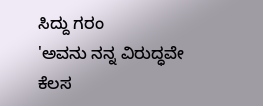ಸಿದ್ದು ಗರಂ
'ಅವನು ನನ್ನ ವಿರುದ್ಧವೇ ಕೆಲಸ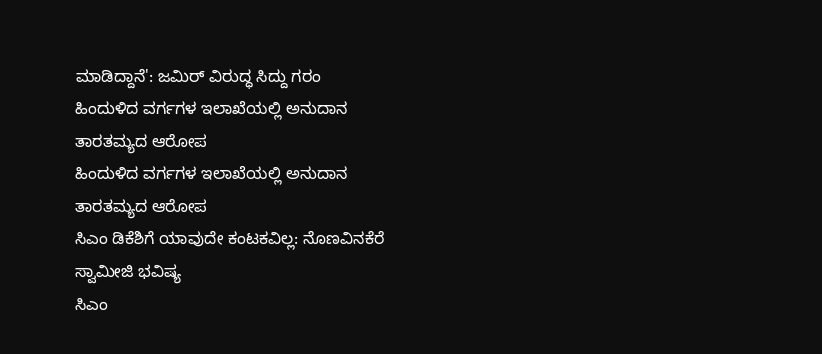ಮಾಡಿದ್ದಾನೆ': ಜಮಿರ್ ವಿರುದ್ಧ ಸಿದ್ದು ಗರಂ
ಹಿಂದುಳಿದ ವರ್ಗಗಳ ಇಲಾಖೆಯಲ್ಲಿ ಅನುದಾನ ತಾರತಮ್ಯದ ಆರೋಪ
ಹಿಂದುಳಿದ ವರ್ಗಗಳ ಇಲಾಖೆಯಲ್ಲಿ ಅನುದಾನ ತಾರತಮ್ಯದ ಆರೋಪ
ಸಿಎಂ ಡಿಕೆಶಿಗೆ ಯಾವುದೇ ಕಂಟಕವಿಲ್ಲ: ನೊಣವಿನಕೆರೆ ಸ್ವಾಮೀಜಿ ಭವಿಷ್ಯ
ಸಿಎಂ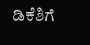ಡಿಕೆಶಿಗೆ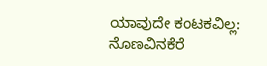ಯಾವುದೇ ಕಂಟಕವಿಲ್ಲ: ನೊಣವಿನಕೆರೆ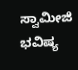ಸ್ವಾಮೀಜಿ ಭವಿಷ್ಯ